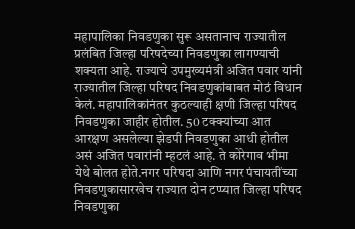महापालिका निवडणुका सुरू असतानाच राज्यातील प्रलंबित जिल्हा परिषदेच्या निवडणुका लागण्याची शक्यता आहे. राज्याचे उपमुख्यमंत्री अजित पवार यांनी राज्यातील जिल्हा परिषद निवडणुकांबाबत मोठं विधान केलं. महापालिकांनंतर कुठल्याही क्षणी जिल्हा परिषद निवडणुका जाहीर होतील. 50 टक्क्यांच्या आत आरक्षण असलेल्या झेडपी निवडणुका आधी होतील असं अजित पवारांनी म्हटलं आहे. ते कोरेगाव भीमा येथे बोलत होते.नगर परिषदा आणि नगर पंचायतींच्या निवडणुकासारखेच राज्यात दोन टप्प्यात जिल्हा परिषद निवडणुका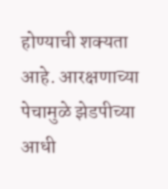होण्याची शक्यता आहे. आरक्षणाच्या पेचामुळे झेडपीच्या आधी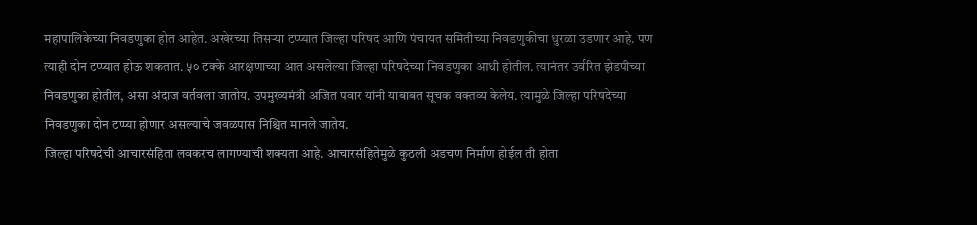महापालिकेच्या निवडणुका होत आहेत. अखेरच्या तिसऱ्या टप्प्यात जिल्हा परिषद आणि पंचायत समितीच्या निवडणुकीचा धुरळा उडणार आहे. पण त्याही दोन टप्प्यात होऊ शकतात. ५० टक्के आरक्षणाच्या आत असलेल्या जिल्हा परिषदेच्या निवडणुका आधी होतील. त्यानंतर उर्वरित झेडपीच्या निवडणुका होतील, असा अंदाज वर्तवला जातोय. उपमुख्यमंत्री अजित पवार यांनी याबाबत सूचक वक्तव्य केलेय. त्यामुळे जिल्हा परिषदेच्या निवडणुका दोन टप्प्या होणार असल्याचे जवळपास निश्चित मानले जातेय.
जिल्हा परिषदेची आचारसंहिता लवकरच लागण्याची शक्यता आहे. आचारसंहितेमुळे कुठली अडचण निर्माण होईल ती होता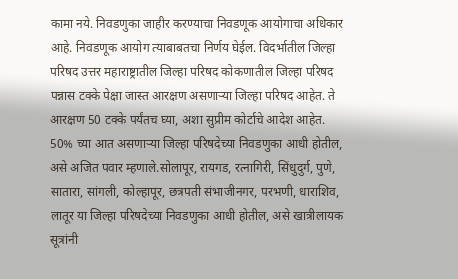कामा नये. निवडणुका जाहीर करण्याचा निवडणूक आयोगाचा अधिकार आहे. निवडणूक आयोग त्याबाबतचा निर्णय घेईल. विदर्भातील जिल्हा परिषद उत्तर महाराष्ट्रातील जिल्हा परिषद कोकणातील जिल्हा परिषद पन्नास टक्के पेक्षा जास्त आरक्षण असणाऱ्या जिल्हा परिषद आहेत. ते आरक्षण 50 टक्के पर्यंतच घ्या, अशा सुप्रीम कोर्टाचे आदेश आहेत. 50% च्या आत असणाऱ्या जिल्हा परिषदेच्या निवडणुका आधी होतील, असे अजित पवार म्हणाले.सोलापूर, रायगड, रत्नागिरी, सिंधुदुर्ग, पुणे, सातारा, सांगली, कोल्हापूर, छत्रपती संभाजीनगर, परभणी, धाराशिव, लातूर या जिल्हा परिषदेच्या निवडणुका आधी होतील, असे खात्रीलायक सूत्रांनी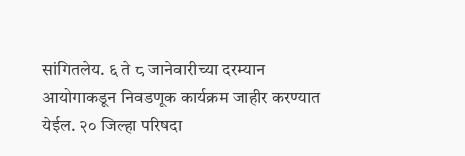सांगितलेय. ६ ते ८ जानेवारीच्या दरम्यान आयोगाकडून निवडणूक कार्यक्रम जाहीर करण्यात येईल. २० जिल्हा परिषदा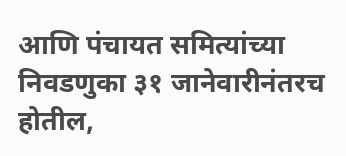आणि पंचायत समित्यांच्या निवडणुका ३१ जानेवारीनंतरच होतील,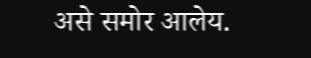असे समोर आलेय.